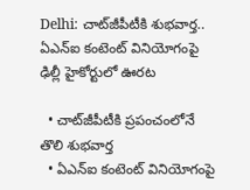Delhi: చాట్‌జీపీటీకి శుభవార్త.. ఏఎన్‌ఐ కంటెంట్ వినియోగంపై ఢిల్లీ హైకోర్టులో ఊరట

  • చాట్‌జీపీటీకి ప్రపంచంలోనే తొలి శుభవార్త
  • ఏఎన్‌ఐ కంటెంట్ వినియోగంపై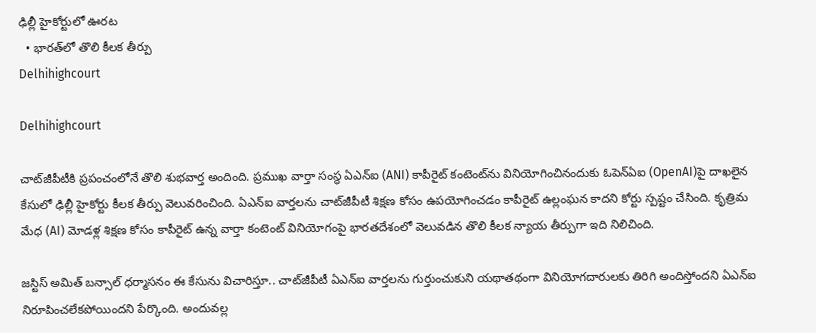ఢిల్లీ హైకోర్టులో ఊరట
  • భారత్‌లో తొలి కీలక తీర్పు
Delhihighcourt

Delhihighcourt

చాట్‌జీపీటీకి ప్రపంచంలోనే తొలి శుభవార్త అందింది. ప్రముఖ వార్తా సంస్థ ఏఎన్‌ఐ (ANI) కాపీరైట్ కంటెంట్‌ను వినియోగించినందుకు ఓపెన్‌ఏఐ (OpenAI)పై దాఖలైన కేసులో ఢిల్లీ హైకోర్టు కీలక తీర్పు వెలువరించింది. ఏఎన్‌ఐ వార్తలను చాట్‌జీపీటీ శిక్షణ కోసం ఉపయోగించడం కాపీరైట్ ఉల్లంఘన కాదని కోర్టు స్పష్టం చేసింది. కృత్రిమ మేధ (AI) మోడళ్ల శిక్షణ కోసం కాపీరైట్ ఉన్న వార్తా కంటెంట్ వినియోగంపై భారతదేశంలో వెలువడిన తొలి కీలక న్యాయ తీర్పుగా ఇది నిలిచింది.

జస్టిస్ అమిత్ బన్సాల్ ధర్మాసనం ఈ కేసును విచారిస్తూ.. చాట్‌జీపీటీ ఏఎన్‌ఐ వార్తలను గుర్తుంచుకుని యథాతథంగా వినియోగదారులకు తిరిగి అందిస్తోందని ఏఎన్‌ఐ నిరూపించలేకపోయిందని పేర్కొంది. అందువల్ల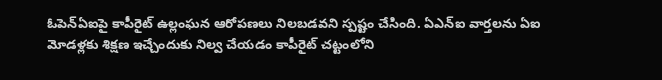ఓపెన్‌ఏఐపై కాపీరైట్ ఉల్లంఘన ఆరోపణలు నిలబడవని స్పష్టం చేసింది. ఏఎన్‌ఐ వార్తలను ఏఐ మోడళ్లకు శిక్షణ ఇచ్చేందుకు నిల్వ చేయడం కాపీరైట్ చట్టంలోని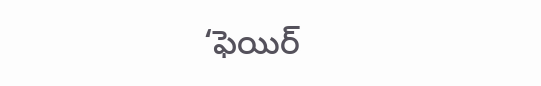‘ఫెయిర్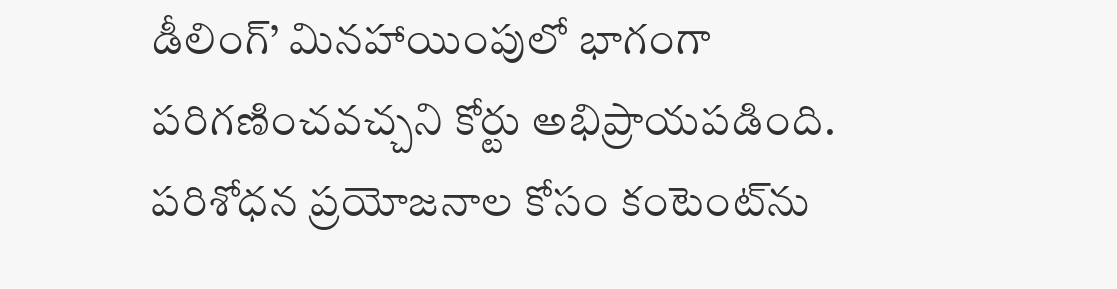డీలింగ్’ మినహాయింపులో భాగంగా పరిగణించవచ్చని కోర్టు అభిప్రాయపడింది. పరిశోధన ప్రయోజనాల కోసం కంటెంట్‌ను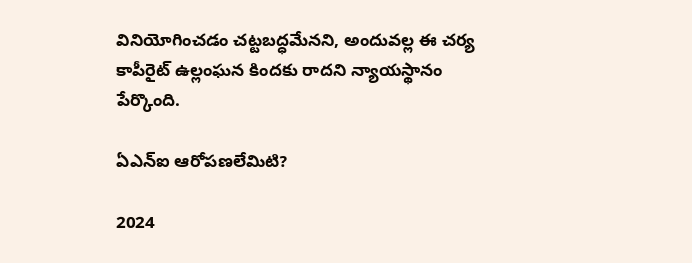వినియోగించడం చట్టబద్ధమేనని, అందువల్ల ఈ చర్య కాపీరైట్ ఉల్లంఘన కిందకు రాదని న్యాయస్థానం పేర్కొంది.

ఏఎన్‌ఐ ఆరోపణలేమిటి?

2024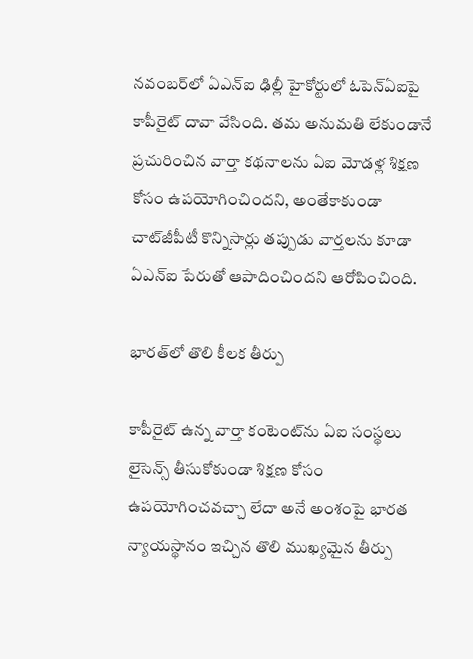నవంబర్‌లో ఏఎన్‌ఐ ఢిల్లీ హైకోర్టులో ఓపెన్‌ఏఐపై కాపీరైట్ దావా వేసింది. తమ అనుమతి లేకుండానే ప్రచురించిన వార్తా కథనాలను ఏఐ మోడళ్ల శిక్షణ కోసం ఉపయోగించిందని, అంతేకాకుండా చాట్‌జీపీటీ కొన్నిసార్లు తప్పుడు వార్తలను కూడా ఏఎన్‌ఐ పేరుతో ఆపాదించిందని ఆరోపించింది.

భారత్‌లో తొలి కీలక తీర్పు

కాపీరైట్ ఉన్న వార్తా కంటెంట్‌ను ఏఐ సంస్థలు లైసెన్స్ తీసుకోకుండా శిక్షణ కోసం ఉపయోగించవచ్చా లేదా అనే అంశంపై భారత న్యాయస్థానం ఇచ్చిన తొలి ముఖ్యమైన తీర్పు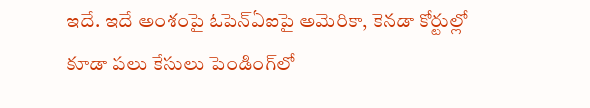ఇదే. ఇదే అంశంపై ఓపెన్‌ఏఐపై అమెరికా, కెనడా కోర్టుల్లో కూడా పలు కేసులు పెండింగ్‌లో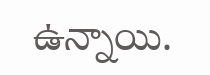ఉన్నాయి.